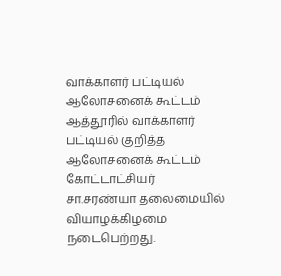வாக்காளர் பட்டியல் ஆலோசனைக் கூட்டம்
ஆத்தூரில் வாக்காளர் பட்டியல் குறித்த ஆலோசனைக் கூட்டம் கோட்டாட்சியர் சா.சரண்யா தலைமையில் வியாழக்கிழமை நடைபெற்றது.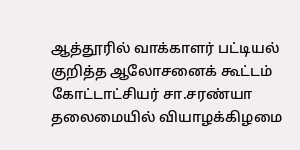ஆத்தூரில் வாக்காளர் பட்டியல் குறித்த ஆலோசனைக் கூட்டம் கோட்டாட்சியர் சா.சரண்யா தலைமையில் வியாழக்கிழமை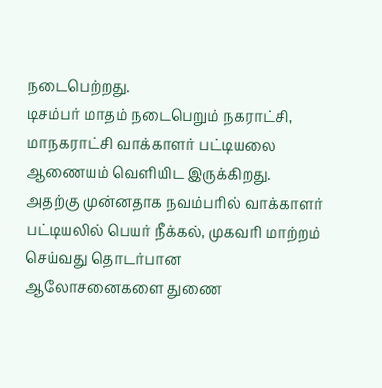நடைபெற்றது.
டிசம்பர் மாதம் நடைபெறும் நகராட்சி, மாநகராட்சி வாக்காளர் பட்டியலை ஆணையம் வெளியிட இருக்கிறது. அதற்கு முன்னதாக நவம்பரில் வாக்காளர் பட்டியலில் பெயர் நீக்கல், முகவரி மாற்றம் செய்வது தொடர்பான ஆலோசனைகளை துணை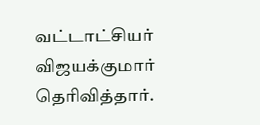வட்டாட்சியர் விஜயக்குமார் தெரிவித்தார்.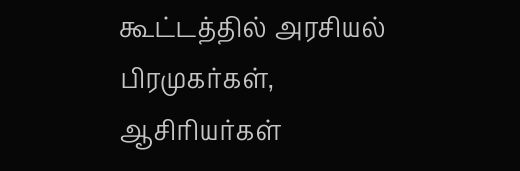கூட்டத்தில் அரசியல் பிரமுகர்கள், ஆசிரியர்கள்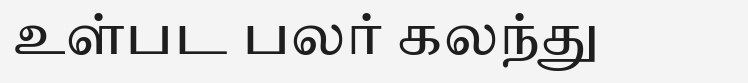உள்பட பலர் கலந்து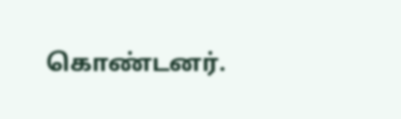கொண்டனர்.